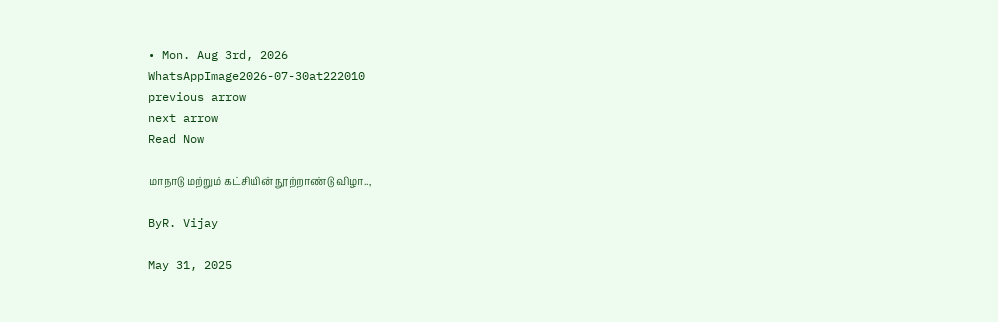• Mon. Aug 3rd, 2026
WhatsAppImage2026-07-30at222010
previous arrow
next arrow
Read Now

மாநாடு மற்றும் கட்சியின் நூற்றாண்டு விழா..,

ByR. Vijay

May 31, 2025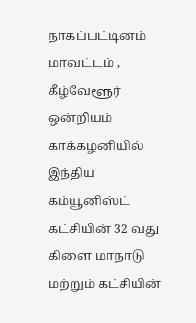நாகப்பட்டினம் மாவட்டம் , கீழ்வேளூர் ஒன்றியம் காக்கழனியில் இந்திய கம்யூனிஸ்ட் கட்சியின் 32 வது கிளை மாநாடு மற்றும் கட்சியின்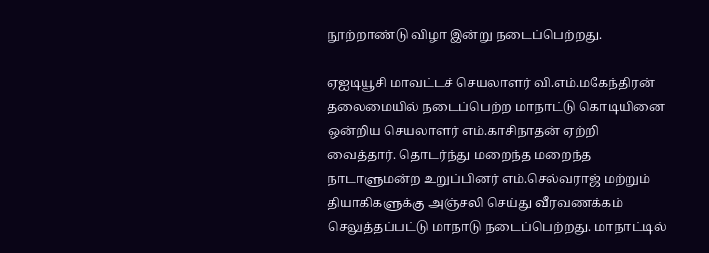நூற்றாண்டு விழா இன்று நடைப்பெற்றது.

ஏஐடியூசி மாவட்டச் செயலாளர் வி.எம்.மகேந்திரன் தலைமையில் நடைப்பெற்ற மாநாட்டு கொடியினை ஒன்றிய செயலாளர் எம்.காசிநாதன் ஏற்றி வைத்தார். தொடர்ந்து மறைந்த மறைந்த நாடாளுமன்ற உறுப்பினர் எம்.செல்வராஜ் மற்றும் தியாகிகளுக்கு அஞ்சலி செய்து வீரவணக்கம் செலுத்தப்பட்டு மாநாடு நடைப்பெற்றது. மாநாட்டில்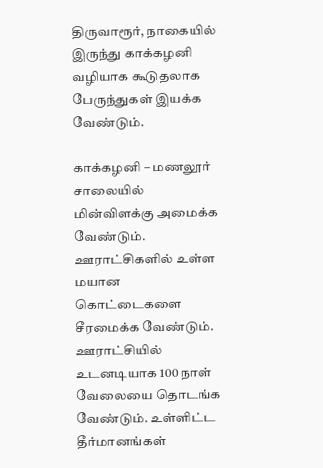திருவாரூர், நாகையில் இருந்து காக்கழனி வழியாக கூடுதலாக பேருந்துகள் இயக்க வேண்டும்.

காக்கழனி – மணலூர் சாலையில் மின்விளக்கு அமைக்க வேண்டும். ஊராட்சிகளில் உள்ள மயான கொட்டைகளை சீரமைக்க வேண்டும். ஊராட்சியில் உடனடியாக 100 நாள் வேலையை தொடங்க வேண்டும். உள்ளிட்ட தீர்மானங்கள்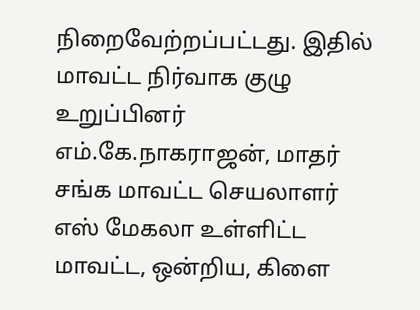நிறைவேற்றப்பட்டது. இதில் மாவட்ட நிர்வாக குழு உறுப்பினர் எம்.கே.நாகராஜன், மாதர் சங்க மாவட்ட செயலாளர் எஸ் மேகலா உள்ளிட்ட மாவட்ட, ஒன்றிய, கிளை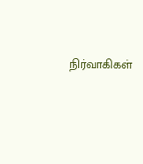நிர்வாகிகள்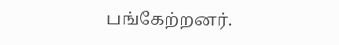பங்கேற்றனர்.